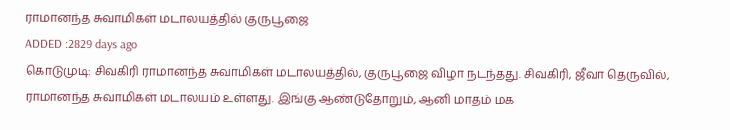ராமானந்த சுவாமிகள் மடாலயத்தில் குருபூஜை
ADDED :2829 days ago
கொடுமுடி: சிவகிரி ராமானந்த சுவாமிகள் மடாலயத்தில், குருபூஜை விழா நடந்தது. சிவகிரி, ஜீவா தெருவில், ராமானந்த சுவாமிகள் மடாலயம் உள்ளது. இங்கு ஆண்டுதோறும், ஆனி மாதம் மக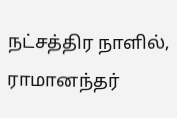நட்சத்திர நாளில், ராமானந்தர்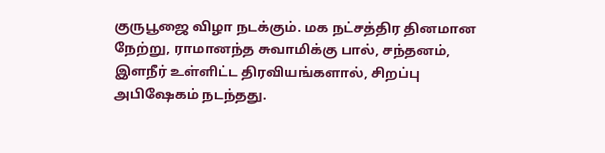குருபூஜை விழா நடக்கும். மக நட்சத்திர தினமான நேற்று, ராமானந்த சுவாமிக்கு பால், சந்தனம், இளநீர் உள்ளிட்ட திரவியங்களால், சிறப்பு அபிஷேகம் நடந்தது.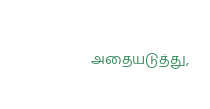அதையடுத்து,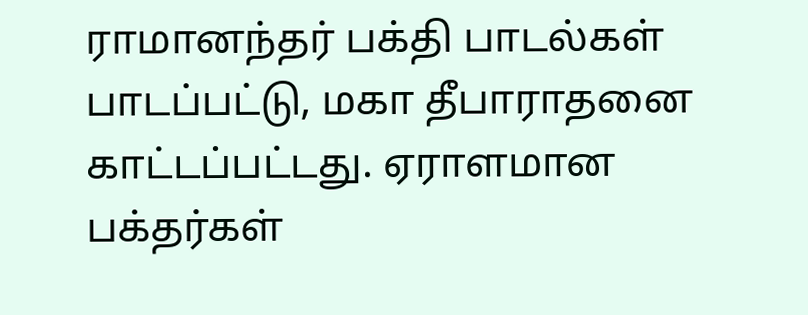ராமானந்தர் பக்தி பாடல்கள் பாடப்பட்டு, மகா தீபாராதனை காட்டப்பட்டது. ஏராளமான பக்தர்கள்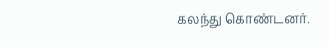கலந்து கொண்டனர்.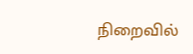நிறைவில்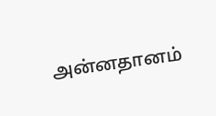அன்னதானம்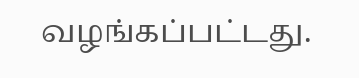வழங்கப்பட்டது.